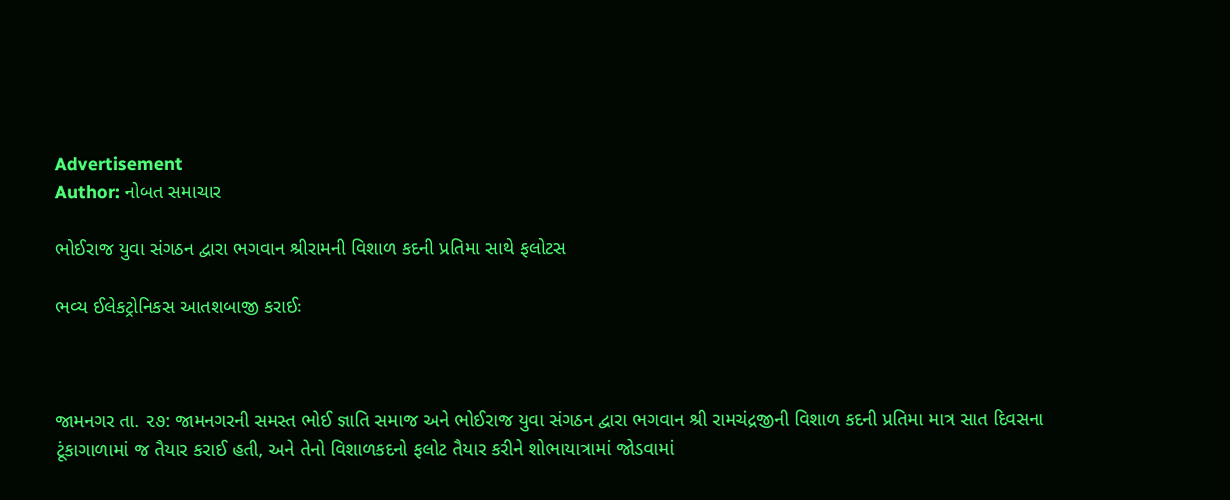Advertisement
Author: નોબત સમાચાર

ભોઈરાજ યુવા સંગઠન દ્વારા ભગવાન શ્રીરામની વિશાળ કદની પ્રતિમા સાથે ફલોટસ

ભવ્ય ઈલેકટ્રોનિકસ આતશબાજી કરાઈઃ



જામનગર તા. ૨૭: જામનગરની સમસ્ત ભોઈ જ્ઞાતિ સમાજ અને ભોઈરાજ યુવા સંગઠન દ્વારા ભગવાન શ્રી રામચંદ્રજીની વિશાળ કદની પ્રતિમા માત્ર સાત દિવસના ટૂંકાગાળામાં જ તૈયાર કરાઈ હતી, અને તેનો વિશાળકદનો ફલોટ તૈયાર કરીને શોભાયાત્રામાં જોડવામાં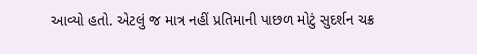આવ્યો હતો. એટલું જ માત્ર નહીં પ્રતિમાની પાછળ મોટું સુદર્શન ચક્ર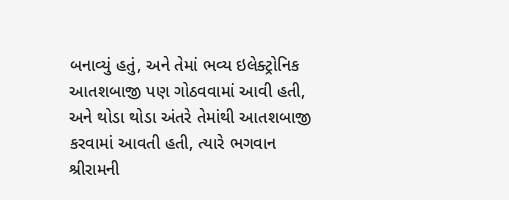બનાવ્યું હતું, અને તેમાં ભવ્ય ઇલેક્ટ્રોનિક આતશબાજી પણ ગોઠવવામાં આવી હતી, અને થોડા થોડા અંતરે તેમાંથી આતશબાજી કરવામાં આવતી હતી, ત્યારે ભગવાન શ્રીરામની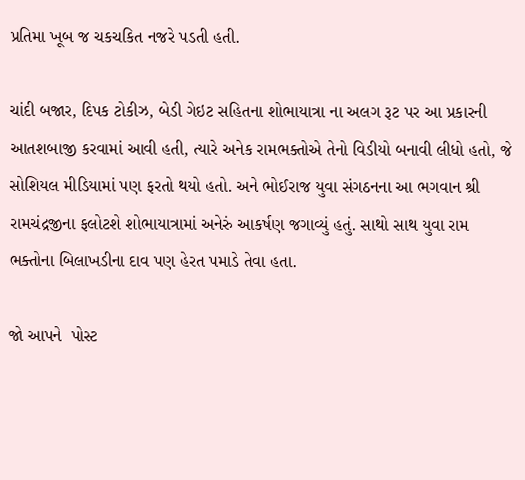પ્રતિમા ખૂબ જ ચકચકિત નજરે પડતી હતી.

ચાંદી બજાર, દિપક ટોકીઝ, બેડી ગેઇટ સહિતના શોભાયાત્રા ના અલગ રૂટ પર આ પ્રકારની આતશબાજી કરવામાં આવી હતી, ત્યારે અનેક રામભક્તોએ તેનો વિડીયો બનાવી લીધો હતો, જે સોશિયલ મીડિયામાં પણ ફરતો થયો હતો. અને ભોઈરાજ યુવા સંગઠનના આ ભગવાન શ્રી રામચંદ્રજીના ફલોટશે શોભાયાત્રામાં અનેરું આકર્ષણ જગાવ્યું હતું. સાથો સાથ યુવા રામ ભક્તોના બિલાખડીના દાવ પણ હેરત પમાડે તેવા હતા.

જો આપને  પોસ્ટ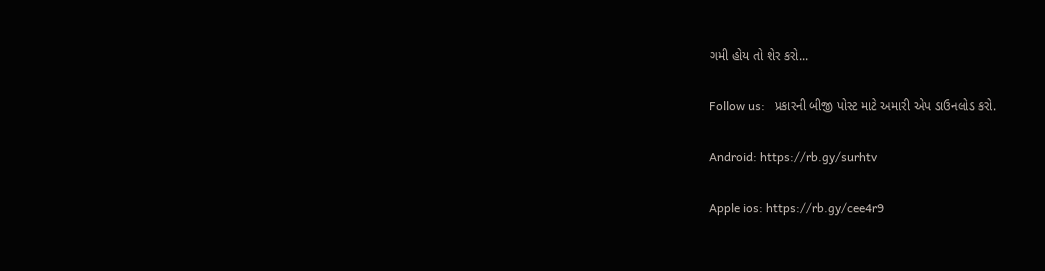ગમી હોય તો શેર કરો...

Follow us:   પ્રકારની બીજી પોસ્ટ માટે અમારી એપ ડાઉનલોડ કરો.

Android: https://rb.gy/surhtv

Apple ios: https://rb.gy/cee4r9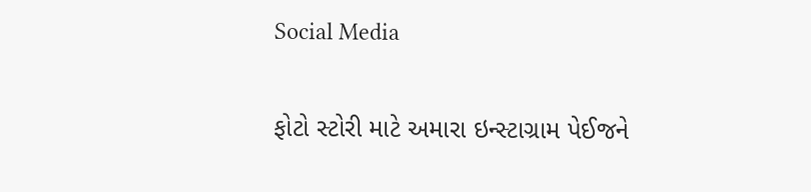Social Media

ફોટો સ્ટોરી માટે અમારા ઇન્સ્ટાગ્રામ પેઈજને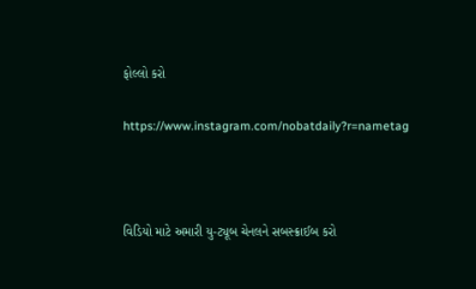ફોલ્લો કરો

https://www.instagram.com/nobatdaily?r=nametag



વિડિયો માટે અમારી યુ-ટ્યૂબ ચેનલને સબસ્ક્રાઈબ કરો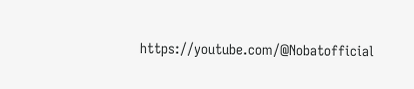https://youtube.com/@Nobatofficial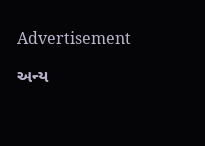Advertisement

અન્ય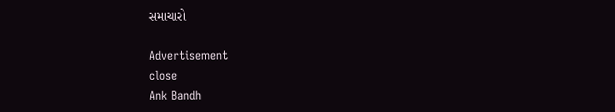સમાચારો

Advertisement
close
Ank Bandh